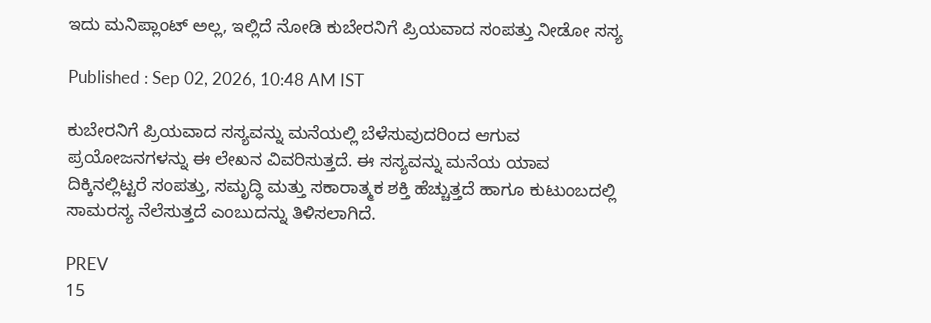ಇದು ಮನಿಪ್ಲಾಂಟ್ ಅಲ್ಲ, ಇಲ್ಲಿದೆ ನೋಡಿ ಕುಬೇರನಿಗೆ ಪ್ರಿಯವಾದ ಸಂಪತ್ತು ನೀಡೋ ಸಸ್ಯ

Published : Sep 02, 2026, 10:48 AM IST

ಕುಬೇರನಿಗೆ ಪ್ರಿಯವಾದ ಸಸ್ಯವನ್ನು ಮನೆಯಲ್ಲಿ ಬೆಳೆಸುವುದರಿಂದ ಆಗುವ ಪ್ರಯೋಜನಗಳನ್ನು ಈ ಲೇಖನ ವಿವರಿಸುತ್ತದೆ. ಈ ಸಸ್ಯವನ್ನು ಮನೆಯ ಯಾವ ದಿಕ್ಕಿನಲ್ಲಿಟ್ಟರೆ ಸಂಪತ್ತು, ಸಮೃದ್ಧಿ ಮತ್ತು ಸಕಾರಾತ್ಮಕ ಶಕ್ತಿ ಹೆಚ್ಚುತ್ತದೆ ಹಾಗೂ ಕುಟುಂಬದಲ್ಲಿ ಸಾಮರಸ್ಯ ನೆಲೆಸುತ್ತದೆ ಎಂಬುದನ್ನು ತಿಳಿಸಲಾಗಿದೆ.

PREV
15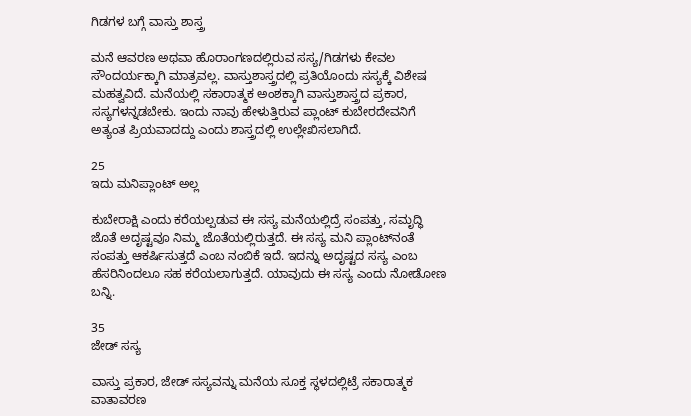ಗಿಡಗಳ ಬಗ್ಗೆ ವಾಸ್ತು ಶಾಸ್ತ್ರ

ಮನೆ ಆವರಣ ಅಥವಾ ಹೊರಾಂಗಣದಲ್ಲಿರುವ ಸಸ್ಯ/ಗಿಡಗಳು ಕೇವಲ ಸೌಂದರ್ಯಕ್ಕಾಗಿ ಮಾತ್ರವಲ್ಲ. ವಾಸ್ತುಶಾಸ್ತ್ರದಲ್ಲಿ ಪ್ರತಿಯೊಂದು ಸಸ್ಯಕ್ಕೆ ವಿಶೇಷ ಮಹತ್ವವಿದೆ. ಮನೆಯಲ್ಲಿ ಸಕಾರಾತ್ಮಕ ಅಂಶಕ್ಕಾಗಿ ವಾಸ್ತುಶಾಸ್ತ್ರದ ಪ್ರಕಾರ, ಸಸ್ಯಗಳನ್ನಡಬೇಕು. ಇಂದು ನಾವು ಹೇಳುತ್ತಿರುವ ಪ್ಲಾಂಟ್‌ ಕುಬೇರದೇವನಿಗೆ ಅತ್ಯಂತ ಪ್ರಿಯವಾದದ್ದು ಎಂದು ಶಾಸ್ತ್ರದಲ್ಲಿ ಉಲ್ಲೇಖಿಸಲಾಗಿದೆ.

25
ಇದು ಮನಿಪ್ಲಾಂಟ್ ಅಲ್ಲ

ಕುಬೇರಾಕ್ಷಿ ಎಂದು ಕರೆಯಲ್ಪಡುವ ಈ ಸಸ್ಯ ಮನೆಯಲ್ಲಿದ್ರೆ ಸಂಪತ್ತು, ಸಮೃದ್ಧಿ ಜೊತೆ ಅದೃಷ್ಟವೂ ನಿಮ್ಮ ಜೊತೆಯಲ್ಲಿರುತ್ತದೆ. ಈ ಸಸ್ಯ ಮನಿ ಪ್ಲಾಂಟ್‌ನಂತೆ ಸಂಪತ್ತು ಆಕರ್ಷಿಸುತ್ತದೆ ಎಂಬ ನಂಬಿಕೆ ಇದೆ. ಇದನ್ನು ಅದೃಷ್ಟದ ಸಸ್ಯ ಎಂಬ ಹೆಸರಿನಿಂದಲೂ ಸಹ ಕರೆಯಲಾಗುತ್ತದೆ. ಯಾವುದು ಈ ಸಸ್ಯ ಎಂದು ನೋಡೋಣ ಬನ್ನಿ.

35
ಜೇಡ್ ಸಸ್ಯ

ವಾಸ್ತು ಪ್ರಕಾರ, ಜೇಡ್ ಸಸ್ಯವನ್ನು ಮನೆಯ ಸೂಕ್ತ ಸ್ಥಳದಲ್ಲಿಟ್ರೆ ಸಕಾರಾತ್ಮಕ ವಾತಾವರಣ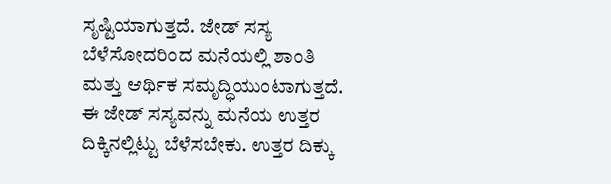ಸೃಷ್ಟಿಯಾಗುತ್ತದೆ. ಜೇಡ್ ಸಸ್ಯ ಬೆಳೆಸೋದರಿಂದ ಮನೆಯಲ್ಲಿ ಶಾಂತಿ ಮತ್ತು ಆರ್ಥಿಕ ಸಮೃದ್ಧಿಯುಂಟಾಗುತ್ತದೆ. ಈ ಜೇಡ್ ಸಸ್ಯವನ್ನು ಮನೆಯ ಉತ್ತರ ದಿಕ್ಕಿನಲ್ಲಿಟ್ಟು ಬೆಳೆಸಬೇಕು. ಉತ್ತರ ದಿಕ್ಕು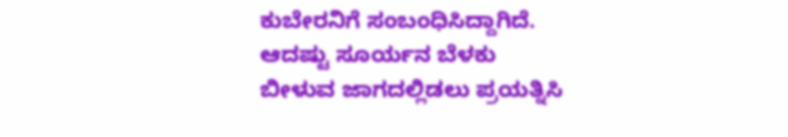ಕುಬೇರನಿಗೆ ಸಂಬಂಧಿಸಿದ್ದಾಗಿದೆ. ಆದಷ್ಟು ಸೂರ್ಯನ ಬೆಳಕು ಬೀಳುವ ಜಾಗದಲ್ಲಿಡಲು ಪ್ರಯತ್ನಿಸಿ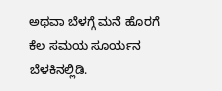ಅಥವಾ ಬೆಳಗ್ಗೆ ಮನೆ ಹೊರಗೆ ಕೆಲ ಸಮಯ ಸೂರ್ಯನ ಬೆಳಕಿನಲ್ಲಿಡಿ.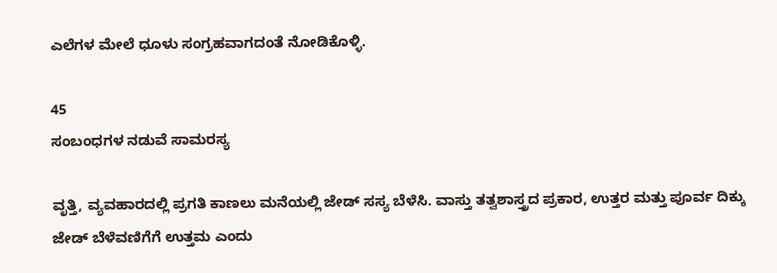ಎಲೆಗಳ ಮೇಲೆ ಧೂಳು ಸಂಗ್ರಹವಾಗದಂತೆ ನೋಡಿಕೊಳ್ಳಿ.

45
ಸಂಬಂಧಗಳ ನಡುವೆ ಸಾಮರಸ್ಯ

ವೃತ್ತಿ, ವ್ಯವಹಾರದಲ್ಲಿ ಪ್ರಗತಿ ಕಾಣಲು ಮನೆಯಲ್ಲಿ ಜೇಡ್ ಸಸ್ಯ ಬೆಳೆಸಿ. ವಾಸ್ತು ತತ್ವಶಾಸ್ತ್ರದ ಪ್ರಕಾರ, ಉತ್ತರ ಮತ್ತು ಪೂರ್ವ ದಿಕ್ಕು ಜೇಡ್ ಬೆಳೆವಣಿಗೆಗೆ ಉತ್ತಮ ಎಂದು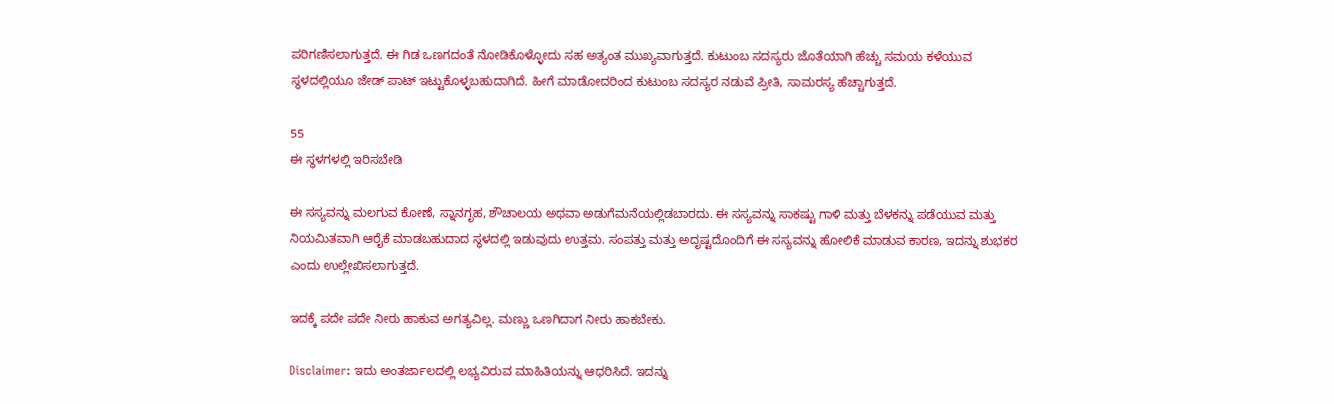ಪರಿಗಣಿಸಲಾಗುತ್ತದೆ. ಈ ಗಿಡ ಒಣಗದಂತೆ ನೋಡಿಕೊಳ್ಳೋದು ಸಹ ಅತ್ಯಂತ ಮುಖ್ಯವಾಗುತ್ತದೆ. ಕುಟುಂಬ ಸದಸ್ಯರು ಜೊತೆಯಾಗಿ ಹೆಚ್ಚು ಸಮಯ ಕಳೆಯುವ ಸ್ಥಳದಲ್ಲಿಯೂ ಜೇಡ್ ಪಾಟ್ ಇಟ್ಟುಕೊಳ್ಳಬಹುದಾಗಿದೆ. ಹೀಗೆ ಮಾಡೋದರಿಂದ ಕುಟುಂಬ ಸದಸ್ಯರ ನಡುವೆ ಪ್ರೀತಿ, ಸಾಮರಸ್ಯ ಹೆಚ್ಚಾಗುತ್ತದೆ.

55
ಈ ಸ್ಥಳಗಳಲ್ಲಿ ಇರಿಸಬೇಡಿ

ಈ ಸಸ್ಯವನ್ನು ಮಲಗುವ ಕೋಣೆ, ಸ್ನಾನಗೃಹ, ಶೌಚಾಲಯ ಅಥವಾ ಅಡುಗೆಮನೆಯಲ್ಲಿಡಬಾರದು. ಈ ಸಸ್ಯವನ್ನು ಸಾಕಷ್ಟು ಗಾಳಿ ಮತ್ತು ಬೆಳಕನ್ನು ಪಡೆಯುವ ಮತ್ತು ನಿಯಮಿತವಾಗಿ ಆರೈಕೆ ಮಾಡಬಹುದಾದ ಸ್ಥಳದಲ್ಲಿ ಇಡುವುದು ಉತ್ತಮ. ಸಂಪತ್ತು ಮತ್ತು ಅದೃಷ್ಟದೊಂದಿಗೆ ಈ ಸಸ್ಯವನ್ನು ಹೋಲಿಕೆ ಮಾಡುವ ಕಾರಣ, ಇದನ್ನು ಶುಭಕರ ಎಂದು ಉಲ್ಲೇಖಿಸಲಾಗುತ್ತದೆ.

ಇದಕ್ಕೆ ಪದೇ ಪದೇ ನೀರು ಹಾಕುವ ಅಗತ್ಯವಿಲ್ಲ. ಮಣ್ಣು ಒಣಗಿದಾಗ ನೀರು ಹಾಕಬೇಕು.

Disclaimer: ಇದು ಅಂತರ್ಜಾಲದಲ್ಲಿ ಲಭ್ಯವಿರುವ ಮಾಹಿತಿಯನ್ನು ಆಧರಿಸಿದೆ. ಇದನ್ನು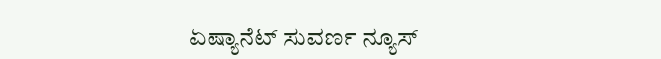ಏಷ್ಯಾನೆಟ್ ಸುವರ್ಣ ನ್ಯೂಸ್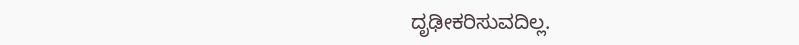ದೃಢೀಕರಿಸುವದಿಲ್ಲ.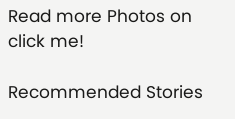Read more Photos on
click me!

Recommended Stories